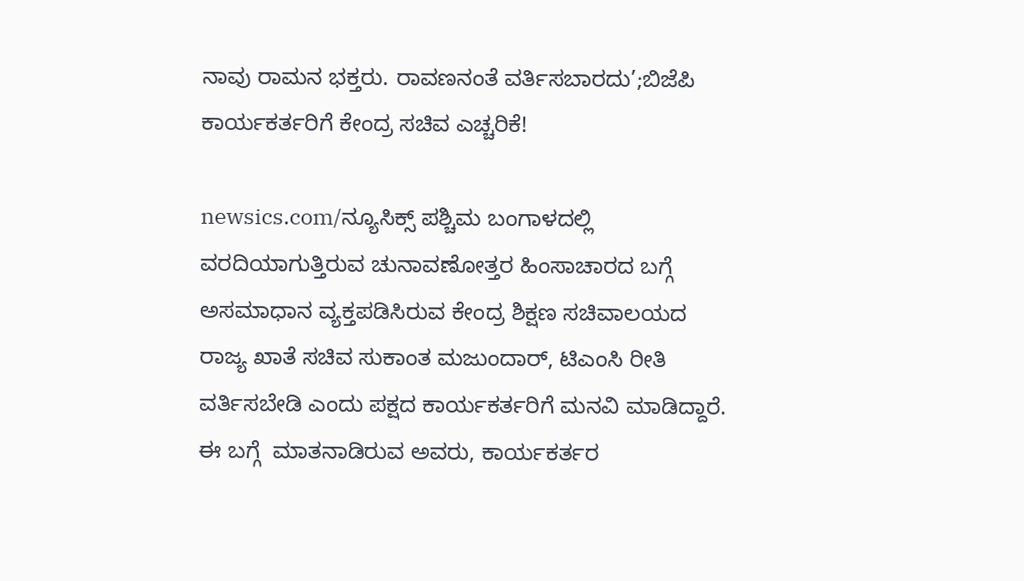ನಾವು ರಾಮನ ಭಕ್ತರು. ರಾವಣನಂತೆ ವರ್ತಿಸಬಾರದು’;ಬಿಜೆಪಿ ಕಾರ್ಯಕರ್ತರಿಗೆ ಕೇಂದ್ರ ಸಚಿವ ಎಚ್ಚರಿಕೆ!

newsics.com/ನ್ಯೂಸಿಕ್ಸ್ ಪಶ್ಚಿಮ ಬಂಗಾಳದಲ್ಲಿ ವರದಿಯಾಗುತ್ತಿರುವ ಚುನಾವಣೋತ್ತರ ಹಿಂಸಾಚಾರದ ಬಗ್ಗೆ ಅಸಮಾಧಾನ ವ್ಯಕ್ತಪಡಿಸಿರುವ ಕೇಂದ್ರ ಶಿಕ್ಷಣ ಸಚಿವಾಲಯದ ರಾಜ್ಯ ಖಾತೆ ಸಚಿವ ಸುಕಾಂತ ಮಜುಂದಾರ್‌, ಟಿಎಂಸಿ ರೀತಿ ವರ್ತಿಸಬೇಡಿ ಎಂದು ಪಕ್ಷದ ಕಾರ್ಯಕರ್ತರಿಗೆ ಮನವಿ ಮಾಡಿದ್ದಾರೆ. ಈ ಬಗ್ಗೆ  ಮಾತನಾಡಿರುವ ಅವರು, ಕಾರ್ಯಕರ್ತರ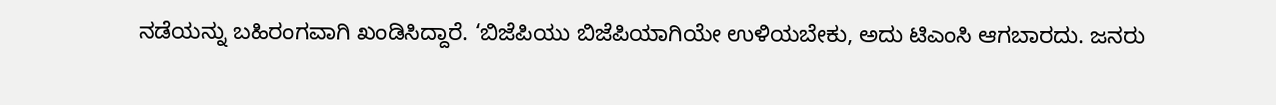ನಡೆಯನ್ನು ಬಹಿರಂಗವಾಗಿ ಖಂಡಿಸಿದ್ದಾರೆ. ‘ಬಿಜೆಪಿಯು ಬಿಜೆಪಿಯಾಗಿಯೇ ಉಳಿಯಬೇಕು, ಅದು ಟಿಎಂಸಿ ಆಗಬಾರದು. ಜನರು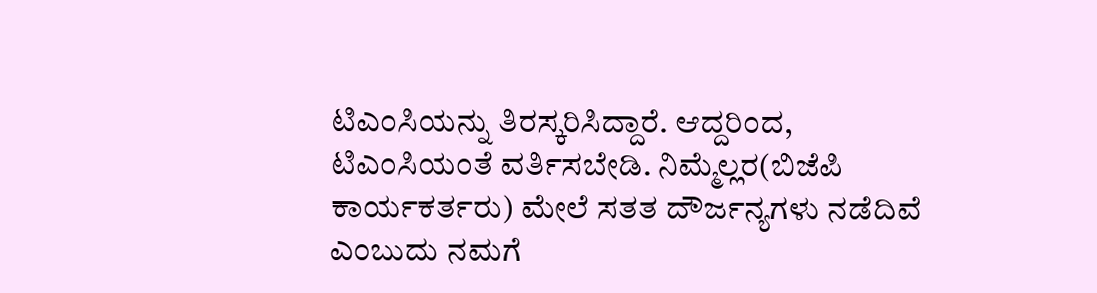ಟಿಎಂಸಿಯನ್ನು ತಿರಸ್ಕರಿಸಿದ್ದಾರೆ. ಆದ್ದರಿಂದ, ಟಿಎಂಸಿಯಂತೆ ವರ್ತಿಸಬೇಡಿ. ನಿಮ್ಮೆಲ್ಲರ(ಬಿಜೆಪಿ ಕಾರ್ಯಕರ್ತರು) ಮೇಲೆ ಸತತ ದೌರ್ಜನ್ಯಗಳು ನಡೆದಿವೆ ಎಂಬುದು ನಮಗೆ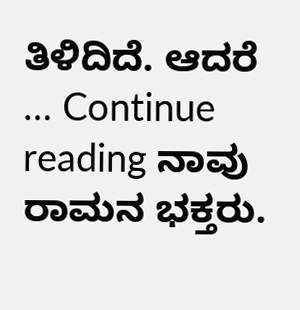ತಿಳಿದಿದೆ. ಆದರೆ … Continue reading ನಾವು ರಾಮನ ಭಕ್ತರು.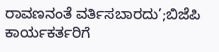ರಾವಣನಂತೆ ವರ್ತಿಸಬಾರದು’;ಬಿಜೆಪಿ ಕಾರ್ಯಕರ್ತರಿಗೆ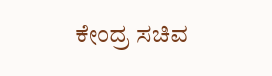ಕೇಂದ್ರ ಸಚಿವ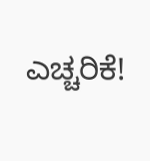ಎಚ್ಚರಿಕೆ!